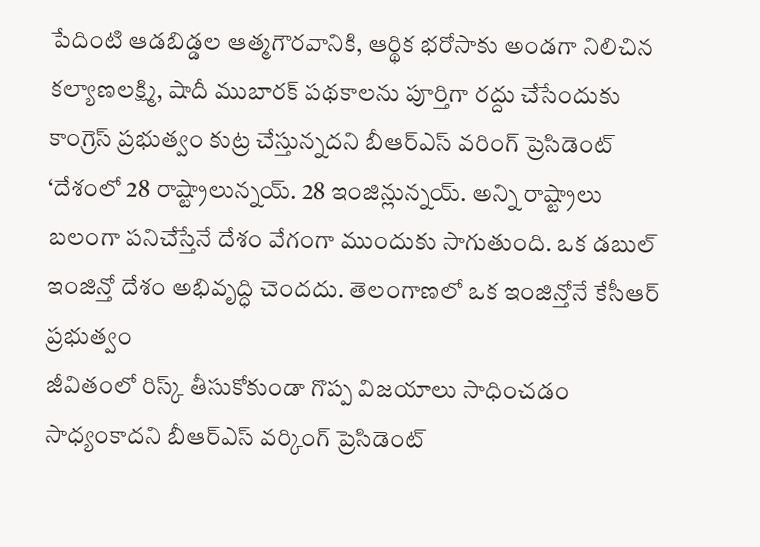పేదింటి ఆడబిడ్డల ఆత్మగౌరవానికి, ఆర్థిక భరోసాకు అండగా నిలిచిన కల్యాణలక్ష్మి, షాదీ ముబారక్ పథకాలను పూర్తిగా రద్దు చేసేందుకు కాంగ్రెస్ ప్రభుత్వం కుట్ర చేస్తున్నదని బీఆర్ఎస్ వరింగ్ ప్రెసిడెంట్
‘దేశంలో 28 రాష్ట్రాలున్నయ్. 28 ఇంజిన్లున్నయ్. అన్ని రాష్ట్రాలు బలంగా పనిచేస్తేనే దేశం వేగంగా ముందుకు సాగుతుంది. ఒక డబుల్ ఇంజిన్తో దేశం అభివృద్ధి చెందదు. తెలంగాణలో ఒక ఇంజిన్తోనే కేసీఆర్ ప్రభుత్వం
జీవితంలో రిస్క్ తీసుకోకుండా గొప్ప విజయాలు సాధించడం సాధ్యంకాదని బీఆర్ఎస్ వర్కింగ్ ప్రెసిడెంట్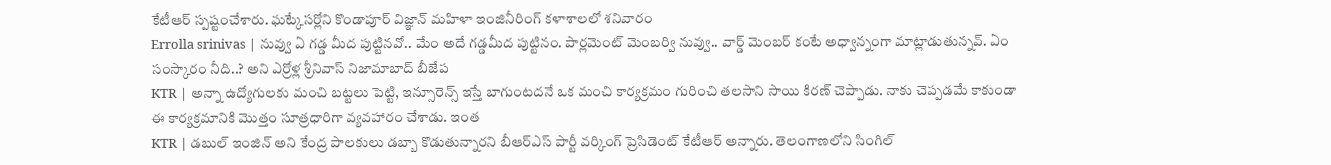కేటీఆర్ స్పష్టంచేశారు. ఘట్కేసర్లోని కొండాపూర్ విజ్ఞాన్ మహిళా ఇంజినీరింగ్ కళాశాలలో శనివారం
Errolla srinivas | నువ్వు ఏ గడ్డ మీద పుట్టినవో.. మేం అదే గడ్డమీద పుట్టినం. పార్లమెంట్ మెంబర్వి నువ్వు.. వార్డ్ మెంబర్ కంటే అధ్వాన్నంగా మాట్లాడుతున్నవ్. ఏం సంస్కారం నీది..? అని ఎర్రోళ్ల శ్రీనివాస్ నిజామాబాద్ బీజేప
KTR | అన్నా ఉద్యోగులకు మంచి బట్టలు పెట్టి, ఇన్సూరెన్స్ ఇస్తే బాగుంటదనే ఒక మంచి కార్యక్రమం గురించి తలసాని సాయి కిరణ్ చెప్పాడు. నాకు చెప్పడమే కాకుండా ఈ కార్యక్రమానికి మొత్తం సూత్రధారిగా వ్యవహారం చేశాడు. ఇంత
KTR | డబుల్ ఇంజిన్ అని కేంద్ర పాలకులు డబ్బా కొడుతున్నారని బీఆర్ఎస్ పార్టీ వర్కింగ్ ప్రెసిడెంట్ కేటీఆర్ అన్నారు. తెలంగాణలోని సింగిల్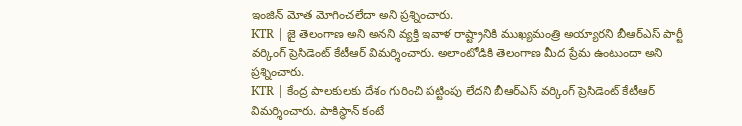ఇంజిన్ మోత మోగించలేదా అని ప్రశ్నించారు.
KTR | జై తెలంగాణ అని అనని వ్యక్తి ఇవాళ రాష్ట్రానికి ముఖ్యమంత్రి అయ్యారని బీఆర్ఎస్ పార్టీ వర్కింగ్ ప్రెసిడెంట్ కేటీఆర్ విమర్శించారు. అలాంటోడికి తెలంగాణ మీద ప్రేమ ఉంటుందా అని ప్రశ్నించారు.
KTR | కేంద్ర పాలకులకు దేశం గురించి పట్టింపు లేదని బీఆర్ఎస్ వర్కింగ్ ప్రెసిడెంట్ కేటీఆర్ విమర్శించారు. పాకిస్థాన్ కంటే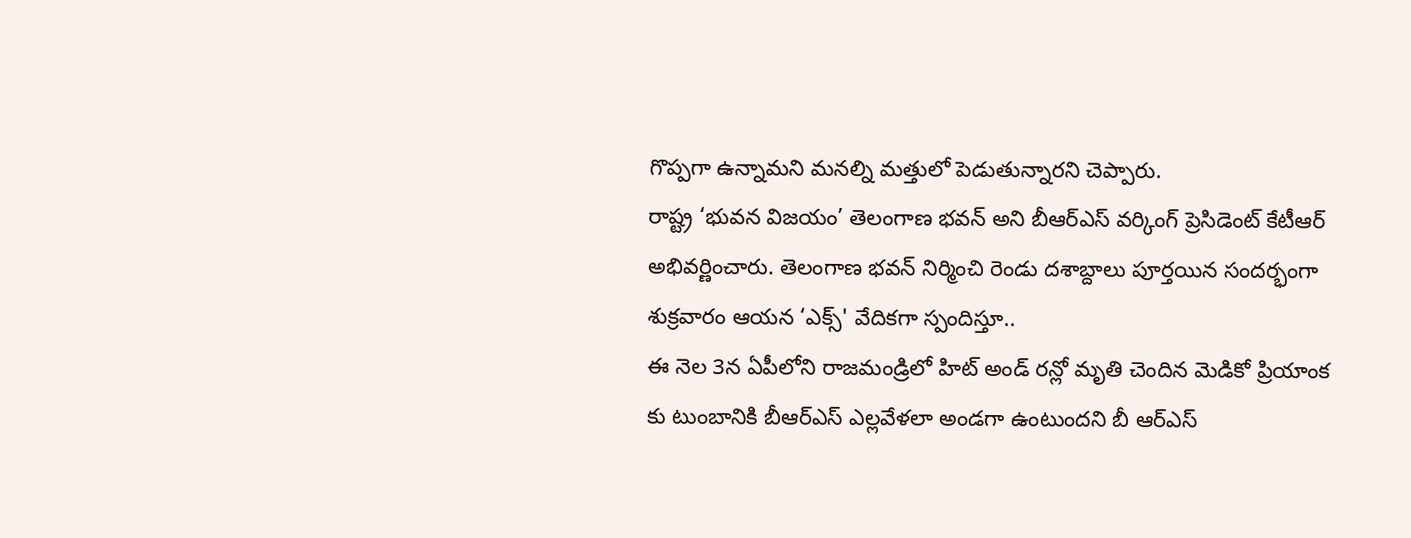గొప్పగా ఉన్నామని మనల్ని మత్తులో పెడుతున్నారని చెప్పారు.
రాష్ట్ర ‘భువన విజయం’ తెలంగాణ భవన్ అని బీఆర్ఎస్ వర్కింగ్ ప్రెసిడెంట్ కేటీఆర్ అభివర్ణించారు. తెలంగాణ భవన్ నిర్మించి రెండు దశాబ్దాలు పూర్తయిన సందర్భంగా శుక్రవారం ఆయన ‘ఎక్స్' వేదికగా స్పందిస్తూ..
ఈ నెల 3న ఏపీలోని రాజమండ్రిలో హిట్ అండ్ రన్లో మృతి చెందిన మెడికో ప్రియాంక కు టుంబానికి బీఆర్ఎస్ ఎల్లవేళలా అండగా ఉంటుందని బీ ఆర్ఎస్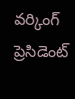వర్కింగ్ ప్రెసిడెంట్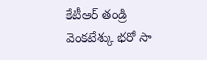కేటీఆర్ తండ్రి వెంకటేశ్కు భరో సా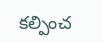కల్పించ